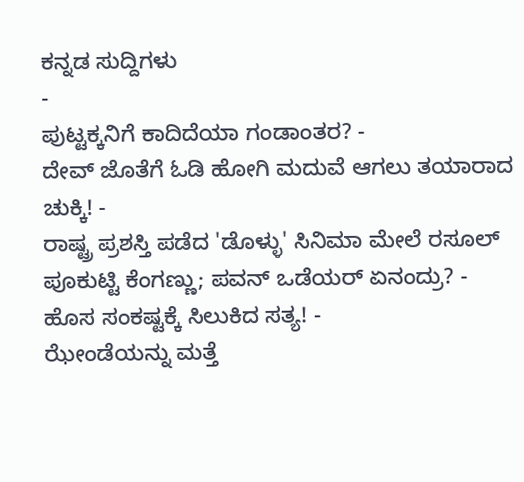ಕನ್ನಡ ಸುದ್ದಿಗಳು
-
ಪುಟ್ಟಕ್ಕನಿಗೆ ಕಾದಿದೆಯಾ ಗಂಡಾಂತರ? -
ದೇವ್ ಜೊತೆಗೆ ಓಡಿ ಹೋಗಿ ಮದುವೆ ಆಗಲು ತಯಾರಾದ ಚುಕ್ಕಿ! -
ರಾಷ್ಟ್ರ ಪ್ರಶಸ್ತಿ ಪಡೆದ 'ಡೊಳ್ಳು' ಸಿನಿಮಾ ಮೇಲೆ ರಸೂಲ್ ಪೂಕುಟ್ಟಿ ಕೆಂಗಣ್ಣು; ಪವನ್ ಒಡೆಯರ್ ಏನಂದ್ರು? -
ಹೊಸ ಸಂಕಷ್ಟಕ್ಕೆ ಸಿಲುಕಿದ ಸತ್ಯ! -
ಝೇಂಡೆಯನ್ನು ಮತ್ತೆ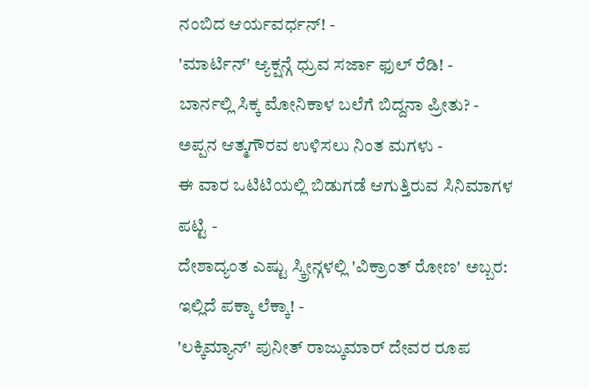ನಂಬಿದ ಆರ್ಯವರ್ಧನ್! -
'ಮಾರ್ಟಿನ್' ಆ್ಯಕ್ಷನ್ಗೆ ಧ್ರುವ ಸರ್ಜಾ ಫುಲ್ ರೆಡಿ! -
ಬಾರ್ನಲ್ಲಿ ಸಿಕ್ಕ ಮೋನಿಕಾಳ ಬಲೆಗೆ ಬಿದ್ದನಾ ಪ್ರೀತು? -
ಅಪ್ಪನ ಆತ್ಮಗೌರವ ಉಳಿಸಲು ನಿಂತ ಮಗಳು -
ಈ ವಾರ ಒಟಿಟಿಯಲ್ಲಿ ಬಿಡುಗಡೆ ಆಗುತ್ತಿರುವ ಸಿನಿಮಾಗಳ ಪಟ್ಟಿ -
ದೇಶಾದ್ಯಂತ ಎಷ್ಟು ಸ್ಕ್ರೀನ್ಗಳಲ್ಲಿ 'ವಿಕ್ರಾಂತ್ ರೋಣ' ಅಬ್ಬರ: ಇಲ್ಲಿದೆ ಪಕ್ಕಾ ಲೆಕ್ಕಾ! -
'ಲಕ್ಕಿಮ್ಯಾನ್' ಪುನೀತ್ ರಾಜ್ಕುಮಾರ್ ದೇವರ ರೂಪ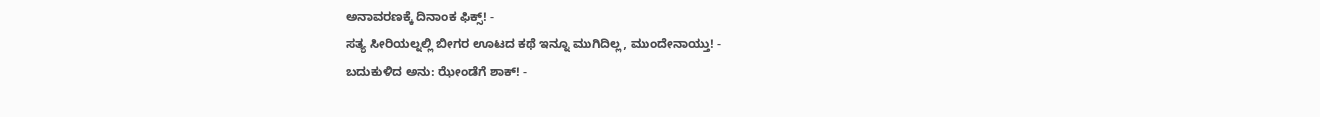ಅನಾವರಣಕ್ಕೆ ದಿನಾಂಕ ಫಿಕ್ಸ್! -
ಸತ್ಯ ಸೀರಿಯಲ್ನಲ್ಲಿ ಬೀಗರ ಊಟದ ಕಥೆ ಇನ್ನೂ ಮುಗಿದಿಲ್ಲ, ಮುಂದೇನಾಯ್ತು! -
ಬದುಕುಳಿದ ಅನು: ಝೇಂಡೆಗೆ ಶಾಕ್! -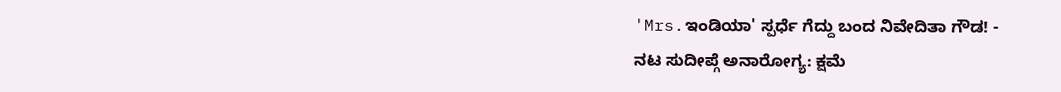'Mrs.ಇಂಡಿಯಾ' ಸ್ಪರ್ಧೆ ಗೆದ್ದು ಬಂದ ನಿವೇದಿತಾ ಗೌಡ! -
ನಟ ಸುದೀಪ್ಗೆ ಅನಾರೋಗ್ಯ: ಕ್ಷಮೆ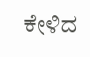ಕೇಳಿದ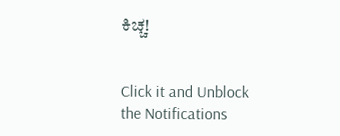ಕಿಚ್ಚ!


Click it and Unblock the Notifications